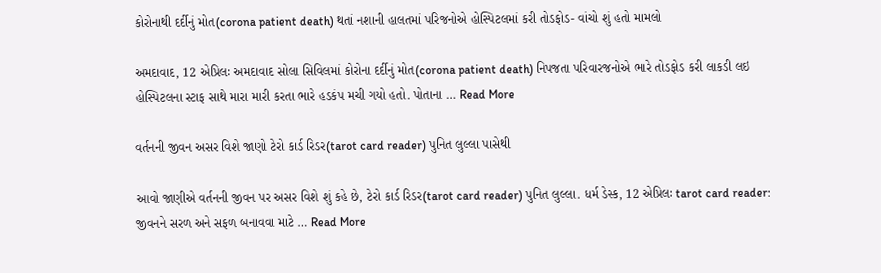કોરોનાથી દર્દીનું મોત(corona patient death) થતાં નશાની હાલતમાં પરિજનોએ હોસ્પિટલમાં કરી તોડફોડ- વાંચો શું હતો મામલો

અમદાવાદ, 12 એપ્રિલઃ અમદાવાદ સોલા સિવિલમાં કોરોના દર્દીનું મોત(corona patient death) નિપજતા પરિવારજનોએ ભારે તોડફોડ કરી લાકડી લઇ હોસ્પિટલના સ્ટાફ સાથે મારા મારી કરતા ભારે હડકંપ મચી ગયો હતો. પોતાના … Read More

વર્તનની જીવન અસર વિશે જાણો ટેરો કાર્ડ રિડર(tarot card reader) પુનિત લુલ્લા પાસેથી

આવો જાણીએ વર્તનની જીવન પર અસર વિશે શું કહે છે, ટેરો કાર્ડ રિડર(tarot card reader) પુનિત લુલ્લા. ધર્મ ડેસ્ક, 12 એપ્રિલઃ tarot card reader: જીવનને સરળ અને સફળ બનાવવા માટે … Read More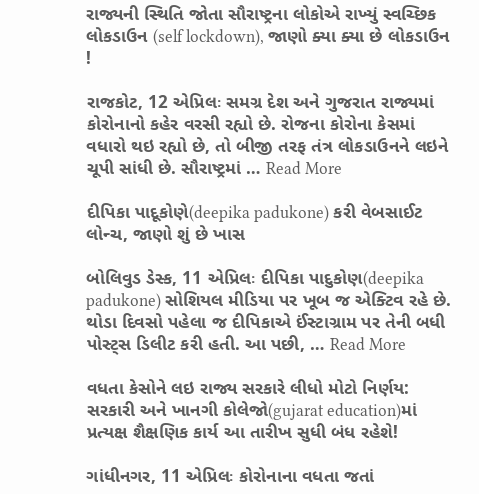રાજ્યની સ્થિતિ જોતા સૌરાષ્ટ્રના લોકોએ રાખ્યું સ્વચ્છિક લોકડાઉન (self lockdown), જાણો ક્યા ક્યા છે લોકડાઉન !

રાજકોટ, 12 એપ્રિલઃ સમગ્ર દેશ અને ગુજરાત રાજ્યમાં કોરોનાનો કહેર વરસી રહ્યો છે. રોજના કોરોના કેસમાં વધારો થઇ રહ્યો છે, તો બીજી તરફ તંત્ર લોકડાઉનને લઇને ચૂપી સાંધી છે. સૌરાષ્ટ્રમાં … Read More

દીપિકા પાદૂકોણે(deepika padukone) કરી વેબસાઈટ લોન્ચ, જાણો શું છે ખાસ

બોલિવુડ ડેસ્ક, 11 એપ્રિલઃ દીપિકા પાદુકોણ(deepika padukone) સોશિયલ મીડિયા પર ખૂબ જ એક્ટિવ રહે છે. થોડા દિવસો પહેલા જ દીપિકાએ ઈંસ્ટાગ્રામ પર તેની બધી પોસ્ટ્સ ડિલીટ કરી હતી. આ પછી, … Read More

વધતા કેસોને લઇ રાજ્ય સરકારે લીધો મોટો નિર્ણય: સરકારી અને ખાનગી કોલેજો(gujarat education)માં પ્રત્યક્ષ શૈક્ષણિક કાર્ય આ તારીખ સુધી બંધ રહેશે!

ગાંધીનગર, 11 એપ્રિલઃ કોરોનાના વધતા જતાં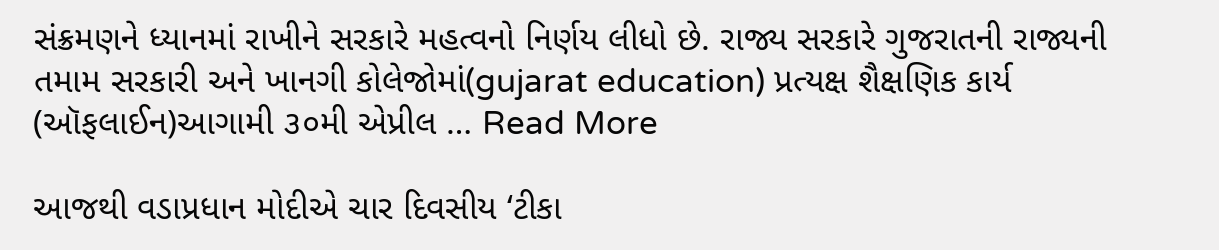સંક્રમણને ધ્યાનમાં રાખીને સરકારે મહત્વનો નિર્ણય લીધો છે. રાજ્ય સરકારે ગુજરાતની રાજ્યની તમામ સરકારી અને ખાનગી કોલેજોમાં(gujarat education) પ્રત્યક્ષ શૈક્ષણિક કાર્ય (ઑફલાઈન)આગામી ૩૦મી એપ્રીલ … Read More

આજથી વડાપ્રધાન મોદીએ ચાર દિવસીય ‘ટીકા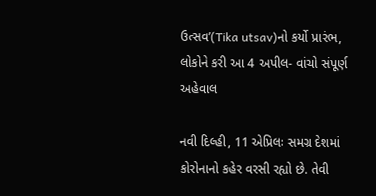ઉત્સવ’(Tika utsav)નો કર્યો પ્રારંભ, લોકોને કરી આ 4 અપીલ- વાંચો સંપૂર્ણ અહેવાલ

નવી દિલ્હી, 11 એપ્રિલઃ સમગ્ર દેશમાં કોરોનાનો કહેર વરસી રહ્યો છે. તેવી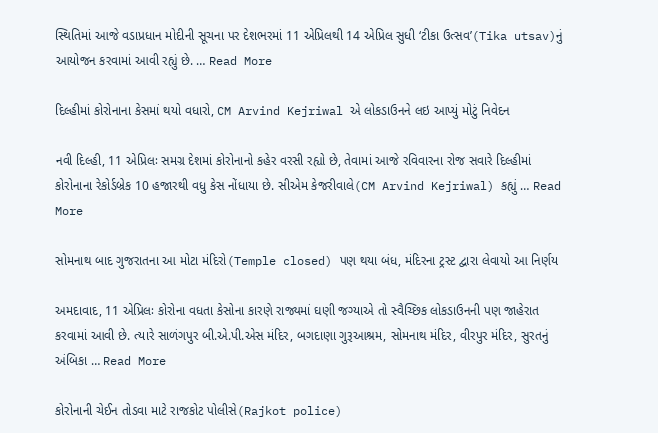સ્થિતિમાં આજે વડાપ્રધાન મોદીની સૂચના પર દેશભરમાં 11 એપ્રિલથી 14 એપ્રિલ સુધી ‘ટીકા ઉત્સવ’(Tika utsav)નું આયોજન કરવામાં આવી રહ્યું છે. … Read More

દિલ્હીમાં કોરોનાના કેસમાં થયો વધારો, CM Arvind Kejriwal એ લોકડાઉનને લઇ આપ્યું મોટું નિવેદન

નવી દિલ્હી, 11 એપ્રિલઃ સમગ્ર દેશમાં કોરોનાનો કહેર વરસી રહ્યો છે, તેવામાં આજે રવિવારના રોજ સવારે દિલ્હીમાં કોરોનાના રેકોર્ડબ્રેક 10 હજારથી વધુ કેસ નોંધાયા છે. સીએમ કેજરીવાલે(CM Arvind Kejriwal) કહ્યું … Read More

સોમનાથ બાદ ગુજરાતના આ મોટા મંદિરો(Temple closed) પણ થયા બંધ, મંદિરના ટ્રસ્ટ દ્વારા લેવાયો આ નિર્ણય

અમદાવાદ, 11 એપ્રિલઃ કોરોના વધતા કેસોના કારણે રાજ્યમાં ઘણી જગ્યાએ તો સ્વૈચ્છિક લોકડાઉનની પણ જાહેરાત કરવામાં આવી છે. ત્યારે સાળંગપુર બી.એ.પી.એસ મંદિર, બગદાણા ગુરૂઆશ્રમ, સોમનાથ મંદિર, વીરપુર મંદિર, સુરતનું  અંબિકા … Read More

કોરોનાની ચેઈન તોડવા માટે રાજકોટ પોલીસે(Rajkot police)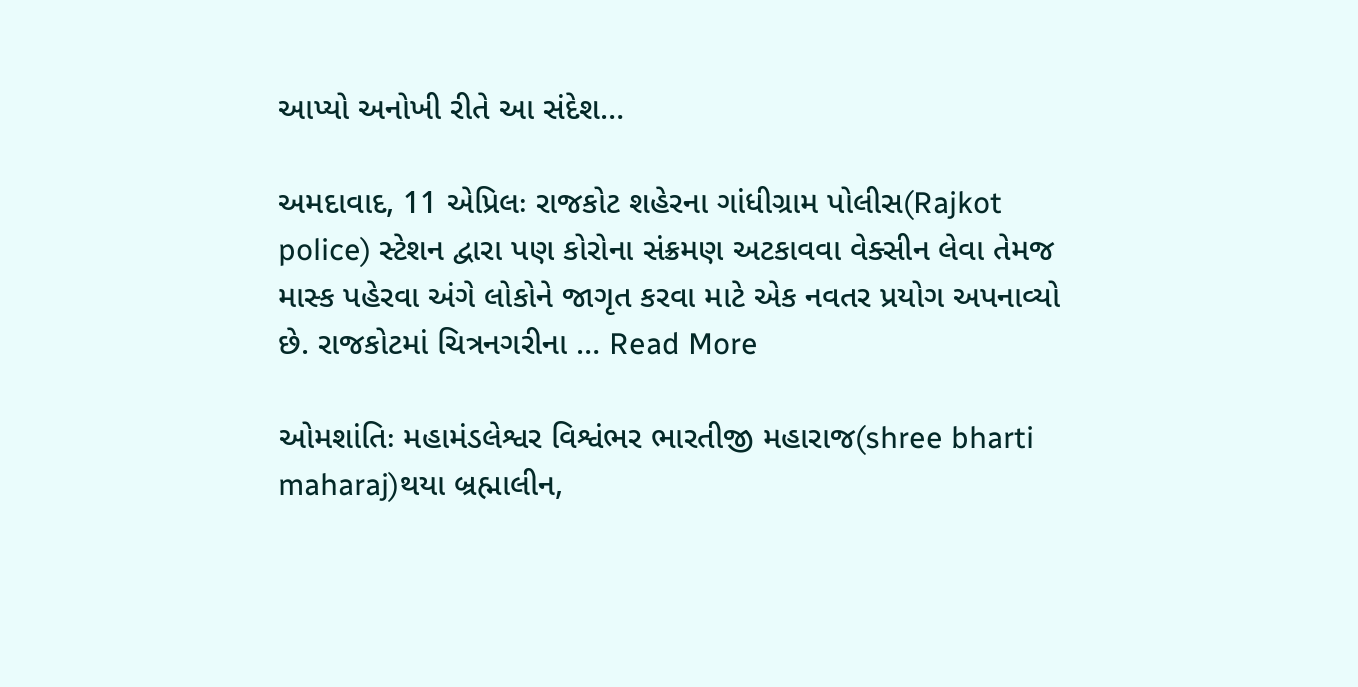આપ્યો અનોખી રીતે આ સંદેશ…

અમદાવાદ, 11 એપ્રિલઃ રાજકોટ શહેરના ગાંધીગ્રામ પોલીસ(Rajkot police) સ્ટેશન દ્વારા પણ કોરોના સંક્રમણ અટકાવવા વેક્સીન લેવા તેમજ માસ્ક પહેરવા અંગે લોકોને જાગૃત કરવા માટે એક નવતર પ્રયોગ અપનાવ્યો છે. રાજકોટમાં ચિત્રનગરીના … Read More

ઓમશાંતિઃ મહામંડલેશ્વર વિશ્વંભર ભારતીજી મહારાજ(shree bharti maharaj)થયા બ્રહ્માલીન,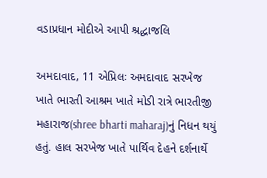વડાપ્રધાન મોદીએ આપી શ્રદ્ધાજલિ

અમદાવાદ, 11 એપ્રિલઃ અમદાવાદ સરખેજ ખાતે ભારતી આશ્રમ ખાતે મોડી રાત્રે ભારતીજી મહારાજ(shree bharti maharaj)નું નિધન થયું હતું. હાલ સરખેજ ખાતે પાર્થિવ દેહને દર્શનાર્થે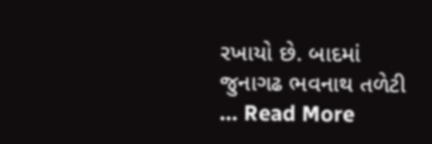રખાયો છે. બાદમાં જુનાગઢ ભવનાથ તળેટી … Read More